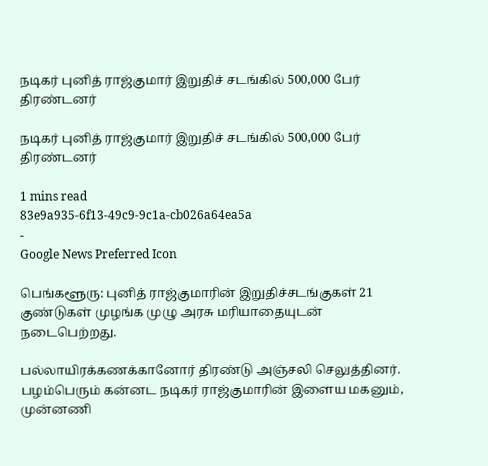நடிகர் புனித் ராஜ்குமார் இறுதிச் சடங்கில் 500,000 பேர் திரண்டனர்

நடிகர் புனித் ராஜ்குமார் இறுதிச் சடங்கில் 500,000 பேர் திரண்டனர்

1 mins read
83e9a935-6f13-49c9-9c1a-cb026a64ea5a
-
Google News Preferred Icon

பெங்களூரு: புனித் ராஜ்குமாரின் இறுதிச்சடங்குகள் 21 குண்டுகள் முழங்க முழு அரசு மரியாதையுடன் நடைபெற்றது.

பல்லாயிரக்கணக்கானோர் திரண்டு அஞ்சலி செலுத்தினர். பழம்பெரும் கன்னட நடிகர் ராஜ்குமாரின் இளைய மகனும், முன்னணி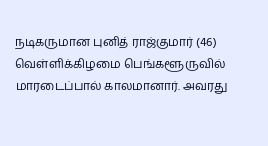நடிகருமான புனித் ராஜ்குமார் (46) வெள்ளிக்கிழமை பெங்களூருவில் மாரடைப்பால் காலமானார். அவரது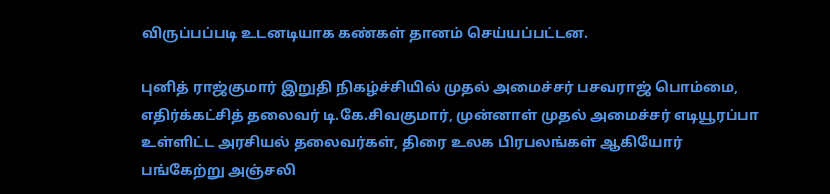விருப்பப்படி உடனடியாக கண்கள் தானம் செய்யப்பட்டன.

புனித் ராஜ்குமார் இறுதி நிகழ்ச்சியில் முதல் அமைச்சர் பசவராஜ் பொம்மை, எதிர்க்கட்சித் தலைவர் டி.கே.சிவகுமார், முன்னாள் முதல் அமைச்சர் எடியூரப்பா உள்ளிட்ட அரசியல் தலைவர்கள், திரை உலக பிரபலங்கள் ஆகியோர் பங்கேற்று அஞ்சலி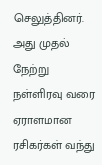செலுத்தினர். அது முதல் நேற்று நள்ளிரவு வரை ஏராளமான ரசிகர்கள் வந்து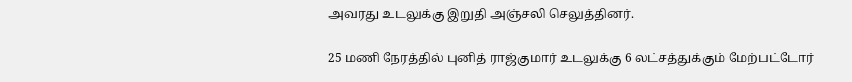அவரது உடலுக்கு இறுதி அஞ்சலி செலுத்தினர்.

25 மணி நேரத்தில் புனித் ராஜ்குமார் உடலுக்கு 6 லட்சத்துக்கும் மேற்பட்டோர்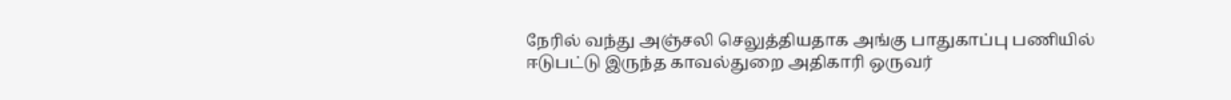நேரில் வந்து அஞ்சலி செலுத்தியதாக அங்கு பாதுகாப்பு பணியில் ஈடுபட்டு இருந்த காவல்துறை அதிகாரி ஒருவர்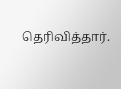தெரிவித்தார்.